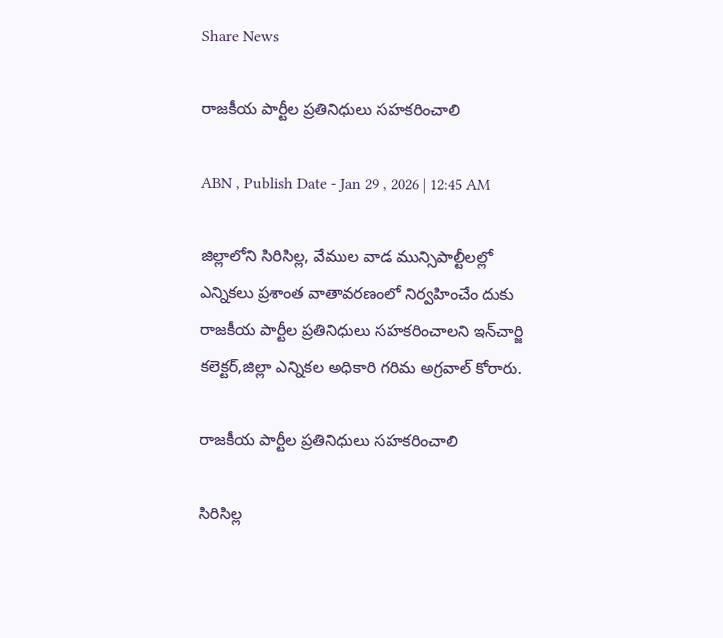Share News

రాజకీయ పార్టీల ప్రతినిధులు సహకరించాలి

ABN , Publish Date - Jan 29 , 2026 | 12:45 AM

జిల్లాలోని సిరిసిల్ల, వేముల వాడ మున్సిపాల్టీలల్లో ఎన్నికలు ప్రశాంత వాతావరణంలో నిర్వహించేం దుకు రాజకీయ పార్టీల ప్రతినిధులు సహకరించాలని ఇన్‌చార్జి కలెక్టర్‌,జిల్లా ఎన్నికల అధికారి గరిమ అగ్రవాల్‌ కోరారు.

రాజకీయ పార్టీల ప్రతినిధులు సహకరించాలి

సిరిసిల్ల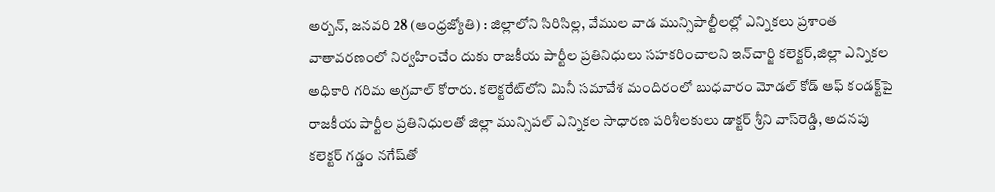అర్బన్‌, జనవరి 28 (ఆంధ్రజ్యోతి) : జిల్లాలోని సిరిసిల్ల, వేముల వాడ మున్సిపాల్టీలల్లో ఎన్నికలు ప్రశాంత వాతావరణంలో నిర్వహించేం దుకు రాజకీయ పార్టీల ప్రతినిధులు సహకరించాలని ఇన్‌చార్జి కలెక్టర్‌,జిల్లా ఎన్నికల అధికారి గరిమ అగ్రవాల్‌ కోరారు. కలెక్టరేట్‌లోని మినీ సమావేశ మందిరంలో బుధవారం మోడల్‌ కోడ్‌ ఆఫ్‌ కండక్ట్‌పై రాజకీయ పార్టీల ప్రతినిధులతో జిల్లా మున్సిపల్‌ ఎన్నికల సాధారణ పరిశీలకులు డాక్టర్‌ శ్రీని వాస్‌రెడ్డి, అదనపు కలెక్టర్‌ గడ్డం నగేష్‌తో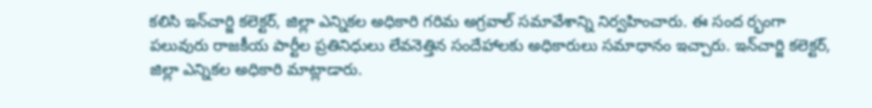కలిసి ఇన్‌చార్జి కలెక్టర్‌, జిల్లా ఎన్నికల అధికారి గరిమ అగ్రవాల్‌ సమావేశాన్ని నిర్వహించారు. ఈ సంద ర్భంగా పలువురు రాజకీయ పార్టీల ప్రతినిధులు లేవనెత్తిన సందేహాలకు అధికారులు సమాధానం ఇచ్చారు. ఇన్‌చార్జి కలెక్టర్‌, జిల్లా ఎన్నికల అధికారి మాట్లాడారు.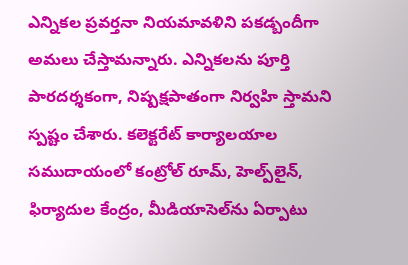ఎన్నికల ప్రవర్తనా నియమావళిని పకడ్బందీగా అమలు చేస్తామన్నారు. ఎన్నికలను పూర్తి పారదర్శకంగా, నిష్పక్షపాతంగా నిర్వహి స్తామని స్పష్టం చేశారు. కలెక్టరేట్‌ కార్యాలయాల సముదాయంలో కంట్రోల్‌ రూమ్‌, హెల్ప్‌లైన్‌, ఫిర్యాదుల కేంద్రం, మీడియాసెల్‌ను ఏర్పాటు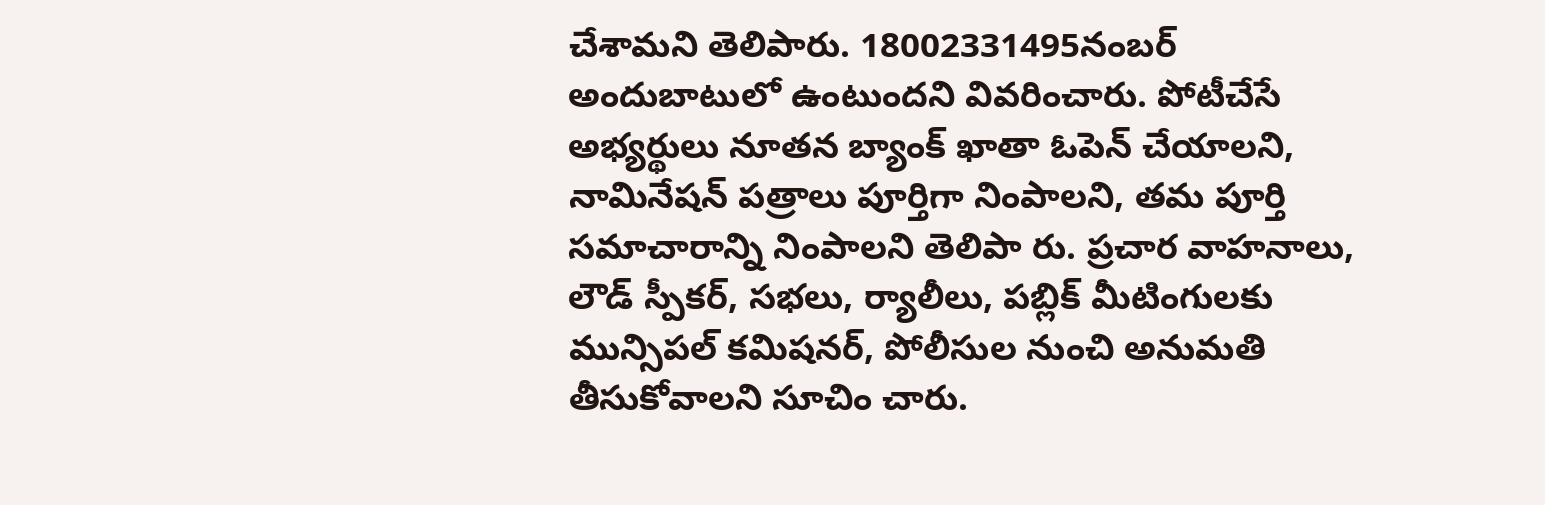చేశామని తెలిపారు. 18002331495నంబర్‌ అందుబాటులో ఉంటుందని వివరించారు. పోటీచేసే అభ్యర్థులు నూతన బ్యాంక్‌ ఖాతా ఓపెన్‌ చేయాలని, నామినేషన్‌ పత్రాలు పూర్తిగా నింపాలని, తమ పూర్తి సమాచారాన్ని నింపాలని తెలిపా రు. ప్రచార వాహనాలు, లౌడ్‌ స్పీకర్‌, సభలు, ర్యాలీలు, పబ్లిక్‌ మీటింగులకు మున్సిపల్‌ కమిషనర్‌, పోలీసుల నుంచి అనుమతి తీసుకోవాలని సూచిం చారు.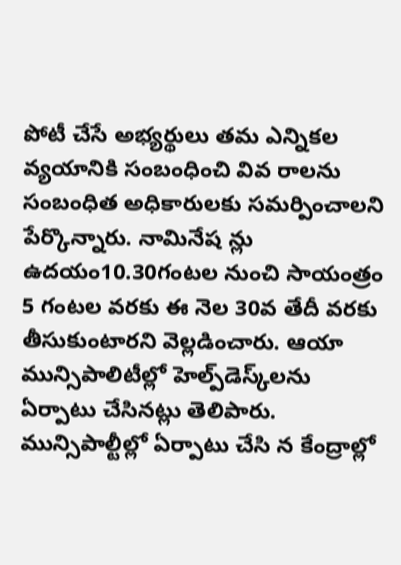పోటీ చేసే అభ్యర్థులు తమ ఎన్నికల వ్యయానికి సంబంధించి వివ రాలను సంబంధిత అధికారులకు సమర్పించాలని పేర్కొన్నారు. నామినేష న్లు ఉదయం10.30గంటల నుంచి సాయంత్రం 5 గంటల వరకు ఈ నెల 30వ తేదీ వరకు తీసుకుంటారని వెల్లడించారు. ఆయా మున్సిపాలిటీల్లో హెల్ప్‌డెస్క్‌లను ఏర్పాటు చేసినట్లు తెలిపారు. మున్సిపాల్టీల్లో ఏర్పాటు చేసి న కేంద్రాల్లో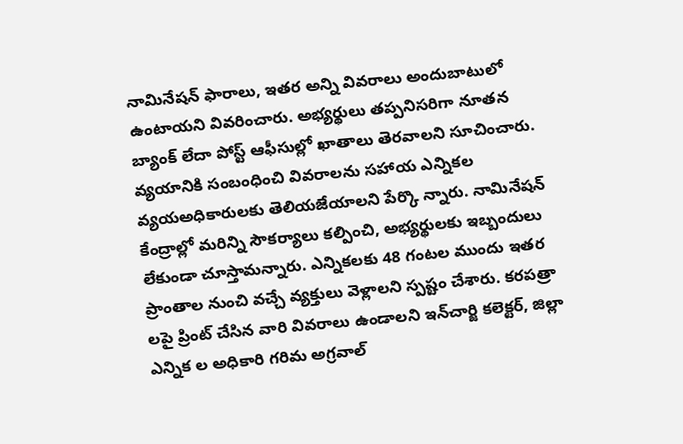నామినేషన్‌ ఫారాలు, ఇతర అన్ని వివరాలు అందుబాటులో ఉంటాయని వివరించారు. అభ్యర్థులు తప్పనిసరిగా నూతన బ్యాంక్‌ లేదా పోస్ట్‌ ఆఫీసుల్లో ఖాతాలు తెరవాలని సూచించారు. వ్యయానికి సంబంధించి వివరాలను సహాయ ఎన్నికల వ్యయఅధికారులకు తెలియజేయాలని పేర్కొ న్నారు. నామినేషన్‌ కేంద్రాల్లో మరిన్ని సౌకర్యాలు కల్పించి, అభ్యర్థులకు ఇబ్బందులు లేకుండా చూస్తామన్నారు. ఎన్నికలకు 48 గంటల ముందు ఇతర ప్రాంతాల నుంచి వచ్చే వ్యక్తులు వెళ్లాలని స్పష్టం చేశారు. కరపత్రా లపై ప్రింట్‌ చేసిన వారి వివరాలు ఉండాలని ఇన్‌చార్జి కలెక్టర్‌, జిల్లా ఎన్నిక ల అధికారి గరిమ అగ్రవాల్‌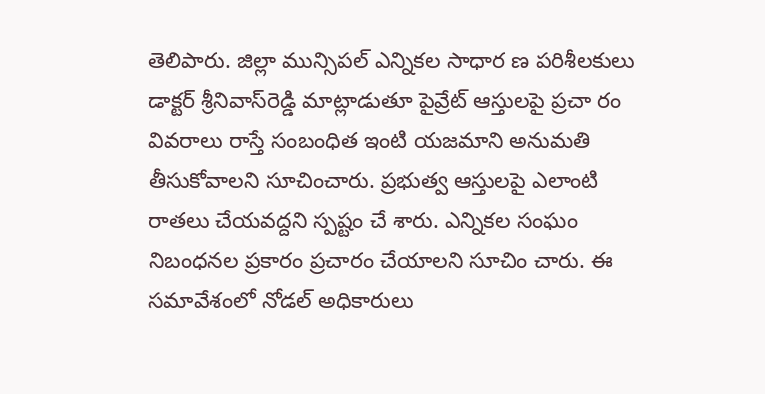తెలిపారు. జిల్లా మున్సిపల్‌ ఎన్నికల సాధార ణ పరిశీలకులు డాక్టర్‌ శ్రీనివాస్‌రెడ్డి మాట్లాడుతూ పైవ్రేట్‌ ఆస్తులపై ప్రచా రం వివరాలు రాస్తే సంబంధిత ఇంటి యజమాని అనుమతి తీసుకోవాలని సూచించారు. ప్రభుత్వ ఆస్తులపై ఎలాంటి రాతలు చేయవద్దని స్పష్టం చే శారు. ఎన్నికల సంఘం నిబంధనల ప్రకారం ప్రచారం చేయాలని సూచిం చారు. ఈ సమావేశంలో నోడల్‌ అధికారులు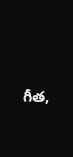గీత,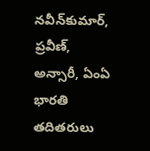నవీన్‌కుమార్‌, ప్రవీణ్‌, అన్సారీ, ఏంఏ భారతి తదితరులు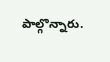పాల్గొన్నారు.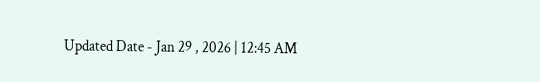Updated Date - Jan 29 , 2026 | 12:45 AM